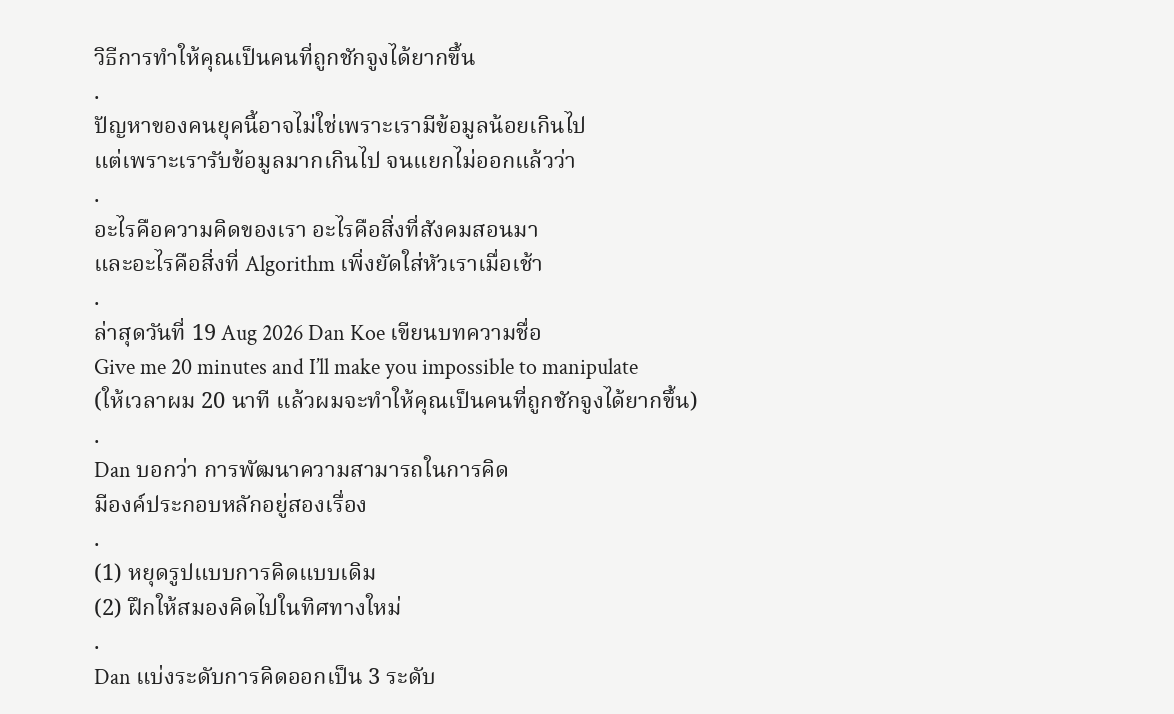วิธีการทำให้คุณเป็นคนที่ถูกชักจูงได้ยากขึ้น
.
ปัญหาของคนยุคนี้อาจไม่ใช่เพราะเรามีข้อมูลน้อยเกินไป
แต่เพราะเรารับข้อมูลมากเกินไป จนแยกไม่ออกแล้วว่า
.
อะไรคือความคิดของเรา อะไรคือสิ่งที่สังคมสอนมา
และอะไรคือสิ่งที่ Algorithm เพิ่งยัดใส่หัวเราเมื่อเช้า
.
ล่าสุดวันที่ 19 Aug 2026 Dan Koe เขียนบทความชื่อ
Give me 20 minutes and I’ll make you impossible to manipulate
(ให้เวลาผม 20 นาที แล้วผมจะทำให้คุณเป็นคนที่ถูกชักจูงได้ยากขึ้น)
.
Dan บอกว่า การพัฒนาความสามารถในการคิด
มีองค์ประกอบหลักอยู่สองเรื่อง
.
(1) หยุดรูปแบบการคิดแบบเดิม
(2) ฝึกให้สมองคิดไปในทิศทางใหม่
.
Dan แบ่งระดับการคิดออกเป็น 3 ระดับ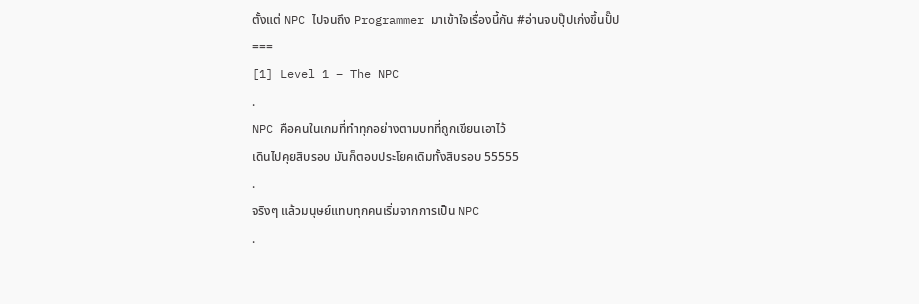ตั้งแต่ NPC ไปจนถึง Programmer มาเข้าใจเรื่องนี้กัน #อ่านจบปุ๊ปเก่งขึ้นปั๊ป
===
[1] Level 1 – The NPC
.
NPC คือคนในเกมที่ทำทุกอย่างตามบทที่ถูกเขียนเอาไว้
เดินไปคุยสิบรอบ มันก็ตอบประโยคเดิมทั้งสิบรอบ 55555
.
จริงๆ แล้วมนุษย์แทบทุกคนเริ่มจากการเป็น NPC
.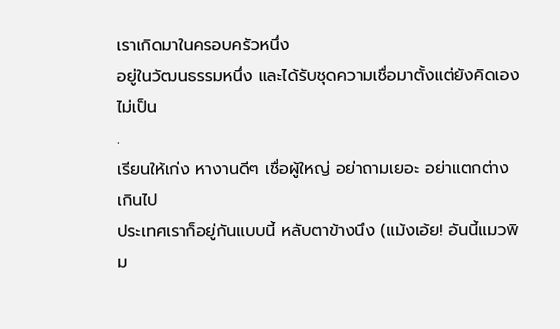เราเกิดมาในครอบครัวหนึ่ง
อยู่ในวัฒนธรรมหนึ่ง และได้รับชุดความเชื่อมาตั้งแต่ยังคิดเองไม่เป็น
.
เรียนให้เก่ง หางานดีๆ เชื่อผู้ใหญ่ อย่าถามเยอะ อย่าแตกต่างเกินไป
ประเทศเราก็อยู่กันแบบนี้ หลับตาข้างนึง (แม้งเอ้ย! อันนี้แมวพิม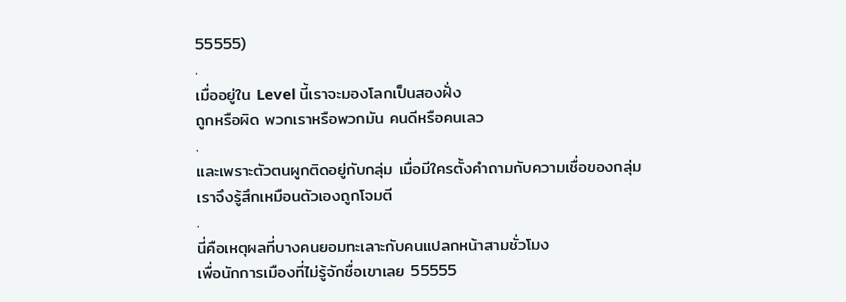55555)
.
เมื่ออยู่ใน Level นี้เราจะมองโลกเป็นสองฝั่ง
ถูกหรือผิด พวกเราหรือพวกมัน คนดีหรือคนเลว
.
และเพราะตัวตนผูกติดอยู่กับกลุ่ม เมื่อมีใครตั้งคำถามกับความเชื่อของกลุ่ม
เราจึงรู้สึกเหมือนตัวเองถูกโจมตี
.
นี่คือเหตุผลที่บางคนยอมทะเลาะกับคนแปลกหน้าสามชั่วโมง
เพื่อนักการเมืองที่ไม่รู้จักชื่อเขาเลย 55555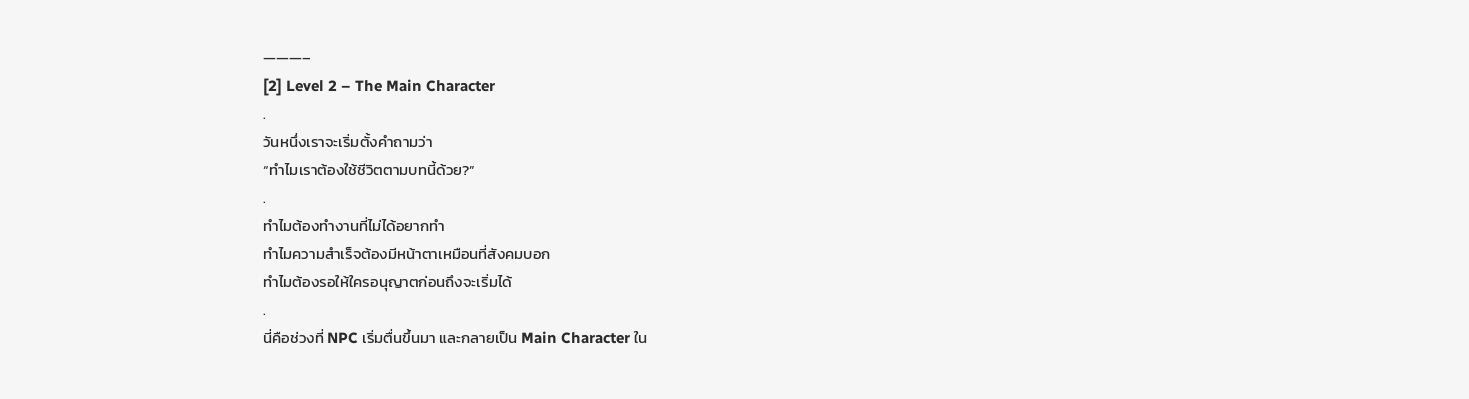———–
[2] Level 2 – The Main Character
.
วันหนึ่งเราจะเริ่มตั้งคำถามว่า
“ทำไมเราต้องใช้ชีวิตตามบทนี้ด้วย?”
.
ทำไมต้องทำงานที่ไม่ได้อยากทำ
ทำไมความสำเร็จต้องมีหน้าตาเหมือนที่สังคมบอก
ทำไมต้องรอให้ใครอนุญาตก่อนถึงจะเริ่มได้
.
นี่คือช่วงที่ NPC เริ่มตื่นขึ้นมา และกลายเป็น Main Character ใน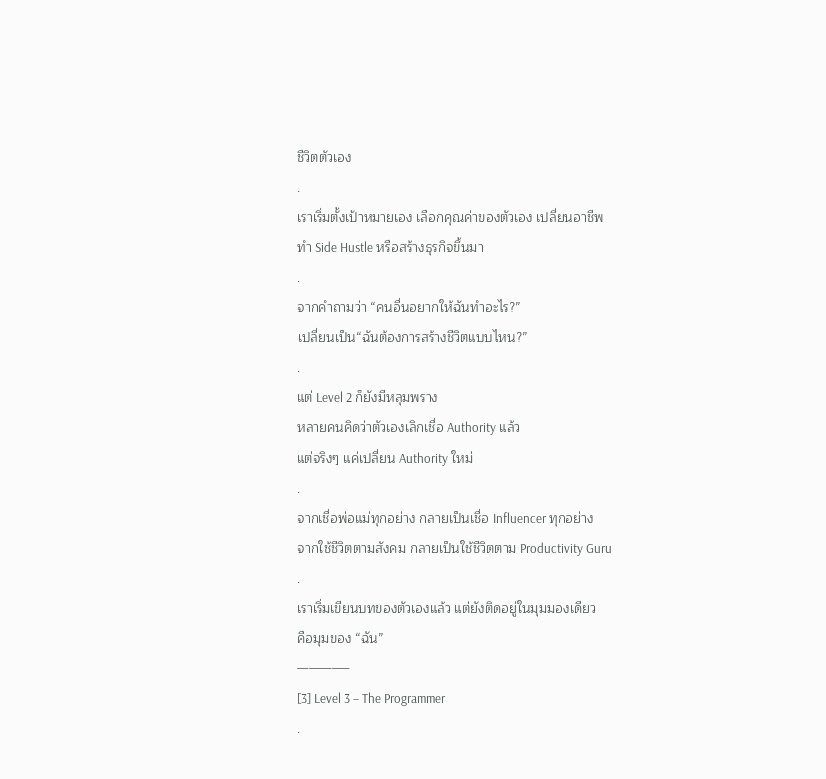ชีวิตตัวเอง
.
เราเริ่มตั้งเป้าหมายเอง เลือกคุณค่าของตัวเอง เปลี่ยนอาชีพ
ทำ Side Hustle หรือสร้างธุรกิจขึ้นมา
.
จากคำถามว่า “คนอื่นอยากให้ฉันทำอะไร?”
เปลี่ยนเป็น“ฉันต้องการสร้างชีวิตแบบไหน?”
.
แต่ Level 2 ก็ยังมีหลุมพราง
หลายคนคิดว่าตัวเองเลิกเชื่อ Authority แล้ว
แต่จริงๆ แค่เปลี่ยน Authority ใหม่
.
จากเชื่อพ่อแม่ทุกอย่าง กลายเป็นเชื่อ Influencer ทุกอย่าง
จากใช้ชีวิตตามสังคม กลายเป็นใช้ชีวิตตาม Productivity Guru
.
เราเริ่มเขียนบทของตัวเองแล้ว แต่ยังติดอยู่ในมุมมองเดียว
คือมุมของ “ฉัน”
————–
[3] Level 3 – The Programmer
.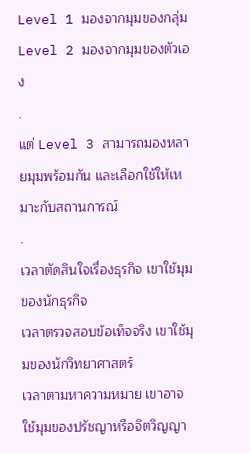Level 1 มองจากมุมของกลุ่ม
Level 2 มองจากมุมของตัวเอง
.
แต่ Level 3 สามารถมองหลายมุมพร้อมกัน และเลือกใช้ให้เหมาะกับสถานการณ์
.
เวลาตัดสินใจเรื่องธุรกิจ เขาใช้มุมของนักธุรกิจ
เวลาตรวจสอบข้อเท็จจริง เขาใช้มุมของนักวิทยาศาสตร์
เวลาตามหาความหมาย เขาอาจใช้มุมของปรัชญาหรือจิตวิญญา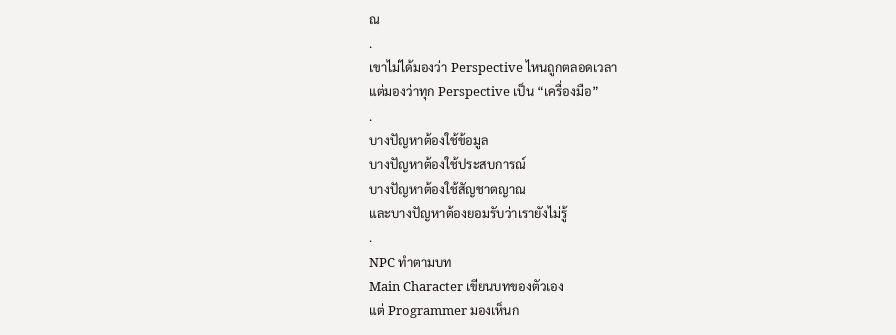ณ
.
เขาไม่ได้มองว่า Perspective ไหนถูกตลอดเวลา
แต่มองว่าทุก Perspective เป็น “เครื่องมือ”
.
บางปัญหาต้องใช้ข้อมูล
บางปัญหาต้องใช้ประสบการณ์
บางปัญหาต้องใช้สัญชาตญาณ
และบางปัญหาต้องยอมรับว่าเรายังไม่รู้
.
NPC ทำตามบท
Main Character เขียนบทของตัวเอง
แต่ Programmer มองเห็นก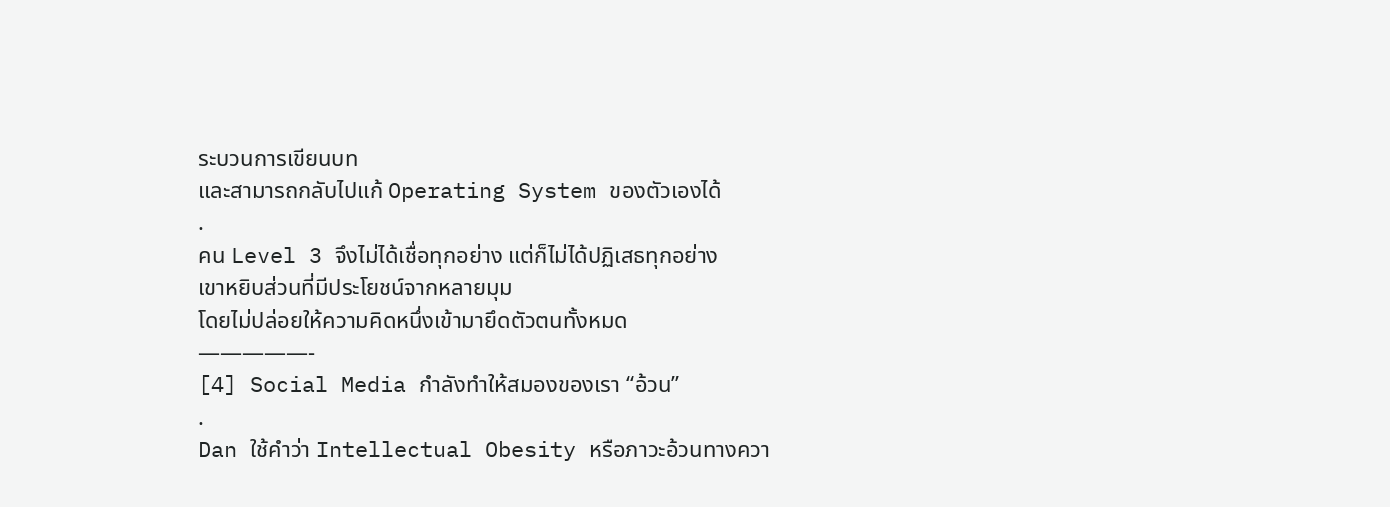ระบวนการเขียนบท
และสามารถกลับไปแก้ Operating System ของตัวเองได้
.
คน Level 3 จึงไม่ได้เชื่อทุกอย่าง แต่ก็ไม่ได้ปฏิเสธทุกอย่าง
เขาหยิบส่วนที่มีประโยชน์จากหลายมุม
โดยไม่ปล่อยให้ความคิดหนึ่งเข้ามายึดตัวตนทั้งหมด
—————-
[4] Social Media กำลังทำให้สมองของเรา “อ้วน”
.
Dan ใช้คำว่า Intellectual Obesity หรือภาวะอ้วนทางควา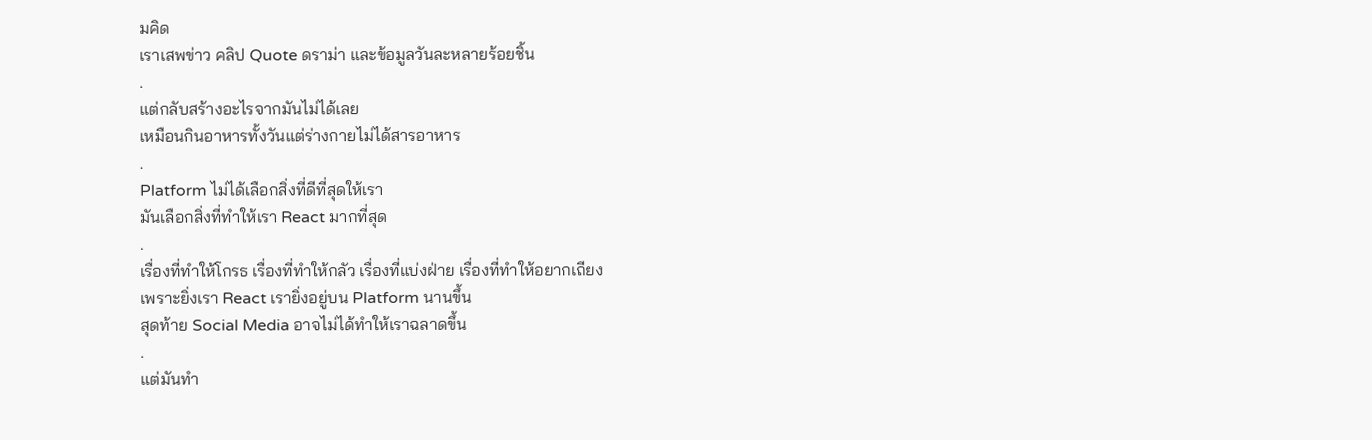มคิด
เราเสพข่าว คลิป Quote ดราม่า และข้อมูลวันละหลายร้อยชิ้น
.
แต่กลับสร้างอะไรจากมันไม่ได้เลย
เหมือนกินอาหารทั้งวันแต่ร่างกายไม่ได้สารอาหาร
.
Platform ไม่ได้เลือกสิ่งที่ดีที่สุดให้เรา
มันเลือกสิ่งที่ทำให้เรา React มากที่สุด
.
เรื่องที่ทำให้โกรธ เรื่องที่ทำให้กลัว เรื่องที่แบ่งฝ่าย เรื่องที่ทำให้อยากเถียง
เพราะยิ่งเรา React เรายิ่งอยู่บน Platform นานขึ้น
สุดท้าย Social Media อาจไม่ได้ทำให้เราฉลาดขึ้น
.
แต่มันทำ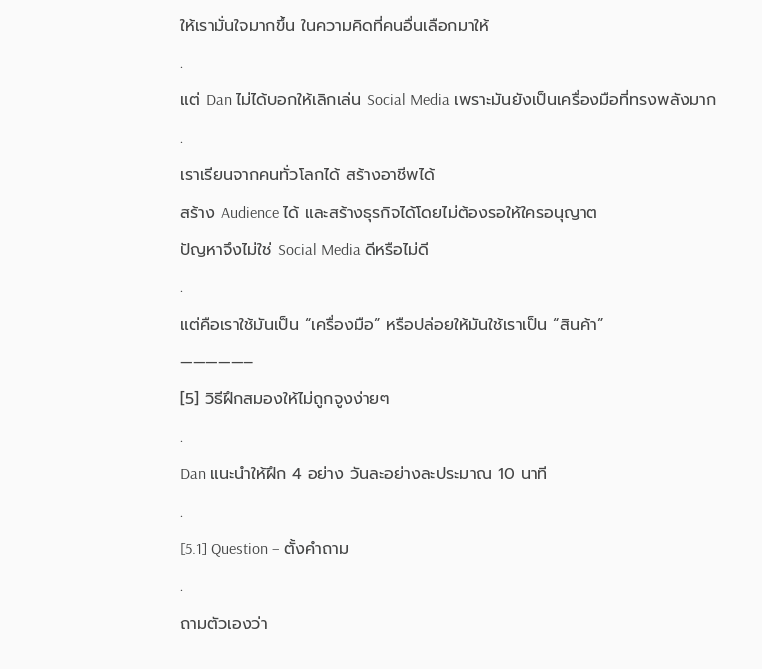ให้เรามั่นใจมากขึ้น ในความคิดที่คนอื่นเลือกมาให้
.
แต่ Dan ไม่ได้บอกให้เลิกเล่น Social Media เพราะมันยังเป็นเครื่องมือที่ทรงพลังมาก
.
เราเรียนจากคนทั่วโลกได้ สร้างอาชีพได้
สร้าง Audience ได้ และสร้างธุรกิจได้โดยไม่ต้องรอให้ใครอนุญาต
ปัญหาจึงไม่ใช่ Social Media ดีหรือไม่ดี
.
แต่คือเราใช้มันเป็น “เครื่องมือ” หรือปล่อยให้มันใช้เราเป็น “สินค้า”
—————–
[5] วิธีฝึกสมองให้ไม่ถูกจูงง่ายๆ
.
Dan แนะนำให้ฝึก 4 อย่าง วันละอย่างละประมาณ 10 นาที
.
[5.1] Question – ตั้งคำถาม
.
ถามตัวเองว่า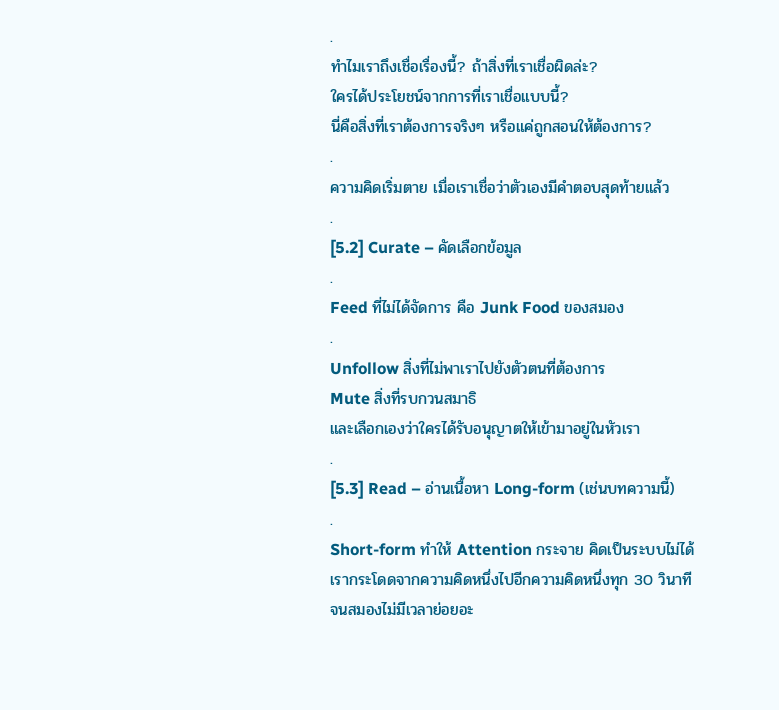.
ทำไมเราถึงเชื่อเรื่องนี้? ถ้าสิ่งที่เราเชื่อผิดล่ะ?
ใครได้ประโยชน์จากการที่เราเชื่อแบบนี้?
นี่คือสิ่งที่เราต้องการจริงๆ หรือแค่ถูกสอนให้ต้องการ?
.
ความคิดเริ่มตาย เมื่อเราเชื่อว่าตัวเองมีคำตอบสุดท้ายแล้ว
.
[5.2] Curate – คัดเลือกข้อมูล
.
Feed ที่ไม่ได้จัดการ คือ Junk Food ของสมอง
.
Unfollow สิ่งที่ไม่พาเราไปยังตัวตนที่ต้องการ
Mute สิ่งที่รบกวนสมาธิ
และเลือกเองว่าใครได้รับอนุญาตให้เข้ามาอยู่ในหัวเรา
.
[5.3] Read – อ่านเนื้อหา Long-form (เช่นบทความนี้)
.
Short-form ทำให้ Attention กระจาย คิดเป็นระบบไม่ได้
เรากระโดดจากความคิดหนึ่งไปอีกความคิดหนึ่งทุก 30 วินาที
จนสมองไม่มีเวลาย่อยอะ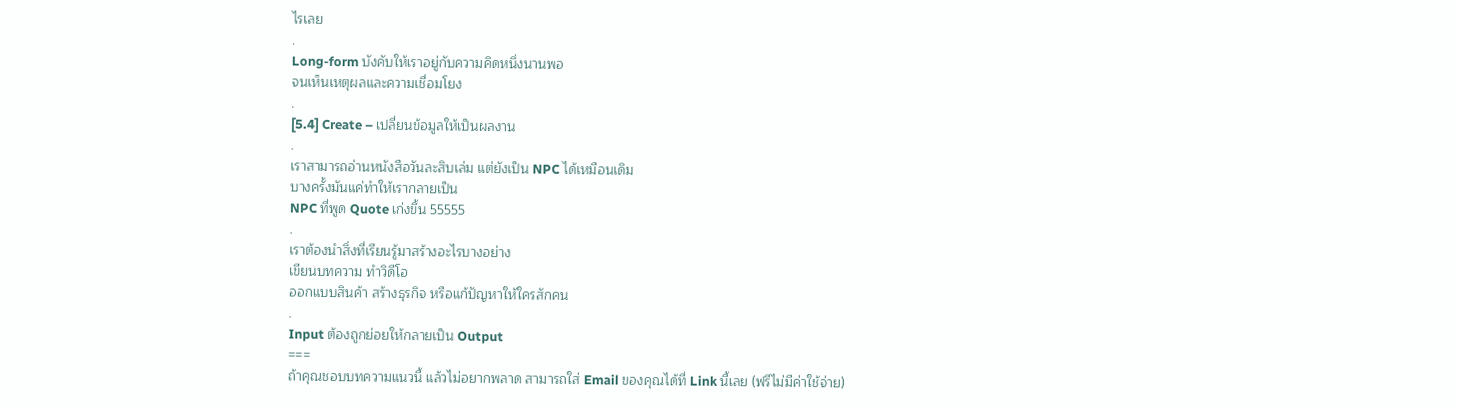ไรเลย
.
Long-form บังคับให้เราอยู่กับความคิดหนึ่งนานพอ
จนเห็นเหตุผลและความเชื่อมโยง
.
[5.4] Create – เปลี่ยนข้อมูลให้เป็นผลงาน
.
เราสามารถอ่านหนังสือวันละสิบเล่ม แต่ยังเป็น NPC ได้เหมือนเดิม
บางครั้งมันแค่ทำให้เรากลายเป็น
NPC ที่พูด Quote เก่งขึ้น 55555
.
เราต้องนำสิ่งที่เรียนรู้มาสร้างอะไรบางอย่าง
เขียนบทความ ทำวิดีโอ
ออกแบบสินค้า สร้างธุรกิจ หรือแก้ปัญหาให้ใครสักคน
.
Input ต้องถูกย่อยให้กลายเป็น Output
===
ถ้าคุณชอบบทความแนวนี้ แล้วไม่อยากพลาด สามารถใส่ Email ของคุณได้ที่ Link นี้เลย (ฟรีไม่มีค่าใช้จ่าย)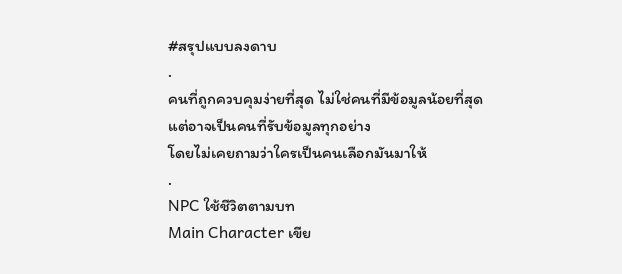#สรุปแบบลงดาบ
.
คนที่ถูกควบคุมง่ายที่สุด ไม่ใช่คนที่มีข้อมูลน้อยที่สุด
แต่อาจเป็นคนที่รับข้อมูลทุกอย่าง
โดยไม่เคยถามว่าใครเป็นคนเลือกมันมาให้
.
NPC ใช้ชีวิตตามบท
Main Character เขีย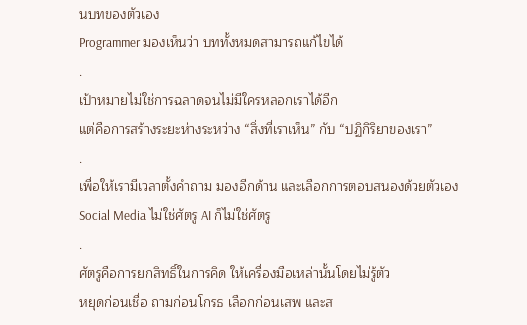นบทของตัวเอง
Programmer มองเห็นว่า บททั้งหมดสามารถแก้ไขได้
.
เป้าหมายไม่ใช่การฉลาดจนไม่มีใครหลอกเราได้อีก
แต่คือการสร้างระยะห่างระหว่าง “สิ่งที่เราเห็น” กับ “ปฏิกิริยาของเรา”
.
เพื่อให้เรามีเวลาตั้งคำถาม มองอีกด้าน และเลือกการตอบสนองด้วยตัวเอง
Social Media ไม่ใช่ศัตรู AI ก็ไม่ใช่ศัตรู
.
ศัตรูคือการยกสิทธิ์ในการคิด ให้เครื่องมือเหล่านั้นโดยไม่รู้ตัว
หยุดก่อนเชื่อ ถามก่อนโกรธ เลือกก่อนเสพ และส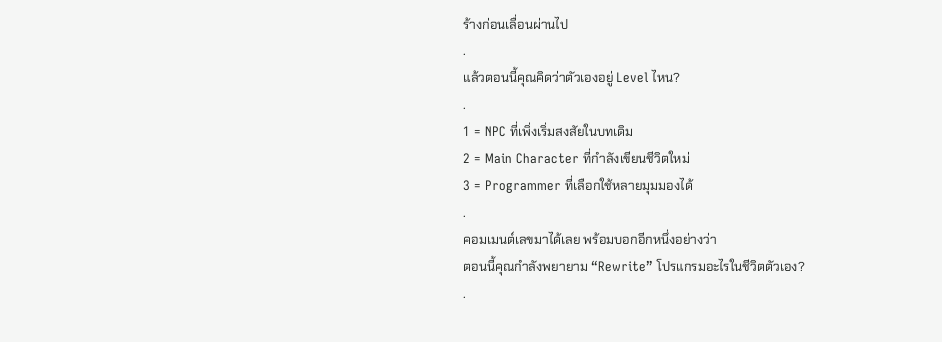ร้างก่อนเลื่อนผ่านไป
.
แล้วตอนนี้คุณคิดว่าตัวเองอยู่ Level ไหน?
.
1 = NPC ที่เพิ่งเริ่มสงสัยในบทเดิม
2 = Main Character ที่กำลังเขียนชีวิตใหม่
3 = Programmer ที่เลือกใช้หลายมุมมองได้
.
คอมเมนต์เลขมาได้เลย พร้อมบอกอีกหนึ่งอย่างว่า
ตอนนี้คุณกำลังพยายาม “Rewrite” โปรแกรมอะไรในชีวิตตัวเอง?
.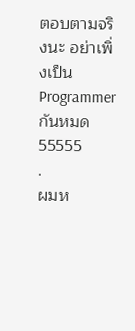ตอบตามจริงนะ อย่าเพิ่งเป็น Programmer กันหมด 55555
.
ผมห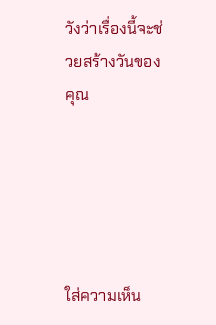วังว่าเรื่องนี้จะช่วยสร้างวันของคุณ





ใส่ความเห็น